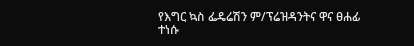የእግር ኳስ ፌዴሬሽን ም/ፕሬዝዳንትና ዋና ፀሐፊ ተነሱ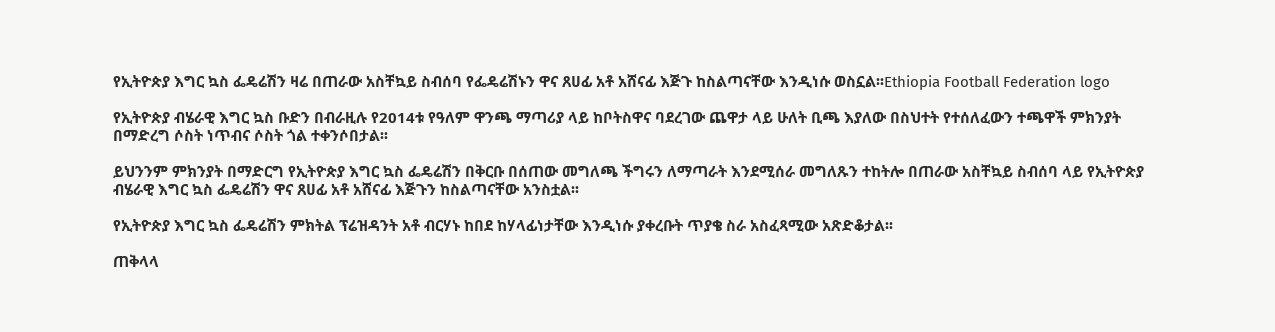የኢትዮጵያ እግር ኳስ ፌዴሬሽን ዛሬ በጠራው አስቸኳይ ስብሰባ የፌዴሬሽኑን ዋና ጸሀፊ አቶ አሸናፊ እጅጉ ከስልጣናቸው እንዲነሱ ወስኗል፡፡Ethiopia Football Federation logo

የኢትዮጵያ ብሄራዊ እግር ኳስ ቡድን በብራዚሉ የ2014ቱ የዓለም ዋንጫ ማጣሪያ ላይ ከቦትስዋና ባደረገው ጨዋታ ላይ ሁለት ቢጫ እያለው በስህተት የተሰለፈውን ተጫዋች ምክንያት በማድረግ ሶስት ነጥብና ሶስት ጎል ተቀንሶበታል፡፡

ይህንንም ምክንያት በማድርግ የኢትዮጵያ እግር ኳስ ፌዴሬሽን በቅርቡ በሰጠው መግለጫ ችግሩን ለማጣራት እንደሚሰራ መግለጹን ተከትሎ በጠራው አስቸኳይ ስብሰባ ላይ የኢትዮጵያ ብሄራዊ እግር ኳስ ፌዴሬሽን ዋና ጸሀፊ አቶ አሸናፊ እጅጉን ከስልጣናቸው አንስቷል፡፡

የኢትዮጵያ እግር ኳስ ፌዴሬሽን ምክትል ፕሬዝዳንት አቶ ብርሃኑ ከበደ ከሃላፊነታቸው እንዲነሱ ያቀረቡት ጥያቄ ስራ አስፈጻሚው አጽድቆታል፡፡

ጠቅላላ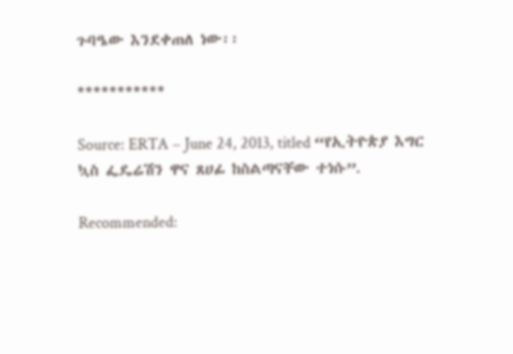ጉባዔው እንደቀጠለ ነው፡፡

***********

Source: ERTA – June 24, 2013, titled “የኢትዮጵያ እግር ኳስ ፌዴሬሽን ዋና ጸሀፊ ከስልጣናቸው ተነሱ”.

Recommended: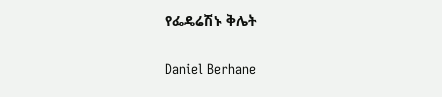የፌዴሬሽኑ ቅሌት

Daniel Berhane